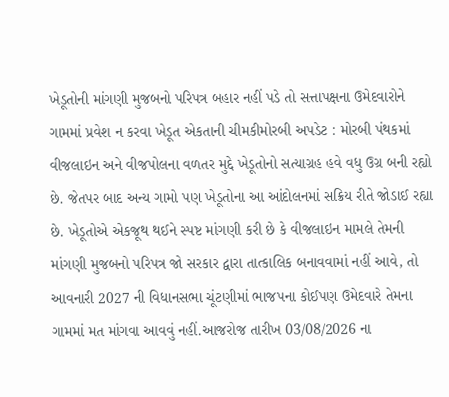ખેડૂતોની માંગણી મુજબનો પરિપત્ર બહાર નહીં પડે તો સત્તાપક્ષના ઉમેદવારોને ગામમાં પ્રવેશ ન કરવા ખેડૂત એકતાની ચીમકીમોરબી અપડેટ : મોરબી પંથકમાં વીજલાઇન અને વીજપોલના વળતર મુદ્દે ખેડૂતોનો સત્યાગ્રહ હવે વધુ ઉગ્ર બની રહ્યો છે. જેતપર બાદ અન્ય ગામો પણ ખેડૂતોના આ આંદોલનમાં સક્રિય રીતે જોડાઈ રહ્યા છે. ખેડૂતોએ એકજૂથ થઈને સ્પષ્ટ માંગણી કરી છે કે વીજલાઇન મામલે તેમની માંગણી મુજબનો પરિપત્ર જો સરકાર દ્વારા તાત્કાલિક બનાવવામાં નહીં આવે, તો આવનારી 2027 ની વિધાનસભા ચૂંટણીમાં ભાજપના કોઈપણ ઉમેદવારે તેમના ગામમાં મત માંગવા આવવું નહીં.આજરોજ તારીખ 03/08/2026 ના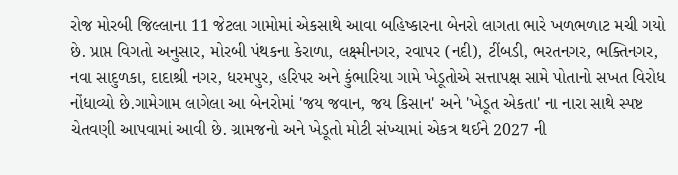રોજ મોરબી જિલ્લાના 11 જેટલા ગામોમાં એકસાથે આવા બહિષ્કારના બેનરો લાગતા ભારે ખળભળાટ મચી ગયો છે. પ્રાપ્ત વિગતો અનુસાર, મોરબી પંથકના કેરાળા, લક્ષ્મીનગર, રવાપર (નદી), ટીંબડી, ભરતનગર, ભક્તિનગર, નવા સાદુળકા, દાદાશ્રી નગર, ધરમપુર, હરિપર અને કુંભારિયા ગામે ખેડૂતોએ સત્તાપક્ષ સામે પોતાનો સખત વિરોધ નોંધાવ્યો છે.ગામેગામ લાગેલા આ બેનરોમાં 'જય જવાન, જય કિસાન' અને 'ખેડૂત એકતા' ના નારા સાથે સ્પષ્ટ ચેતવણી આપવામાં આવી છે. ગ્રામજનો અને ખેડૂતો મોટી સંખ્યામાં એકત્ર થઈને 2027 ની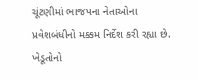ચૂંટણીમાં ભાજપના નેતાઓના પ્રવેશબંધીનો મક્કમ નિર્દેશ કરી રહ્યા છે. ખેડૂતોનો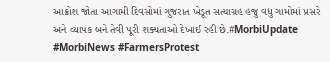આક્રોશ જોતા આગામી દિવસોમાં ગુજરાત ખેડૂત સત્યાગ્રહ હજુ વધુ ગામોમાં પ્રસરે અને વ્યાપક બને તેવી પૂરી શક્યતાઓ દેખાઈ રહી છે.#MorbiUpdate #MorbiNews #FarmersProtest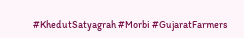#KhedutSatyagrah #Morbi #GujaratFarmers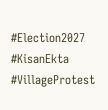#Election2027 #KisanEkta #VillageProtest